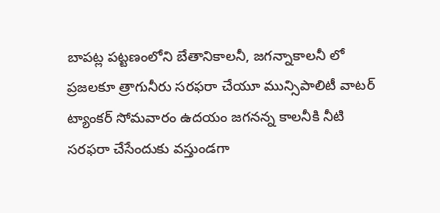బాపట్ల పట్టణంలోని బేతానికాలనీ, జగన్నాకాలనీ లో ప్రజలకూ త్రాగునీరు సరఫరా చేయూ మున్సిపాలిటీ వాటర్ ట్యాంకర్ సోమవారం ఉదయం జగనన్న కాలనీకి నీటి సరఫరా చేసేందుకు వస్తుండగా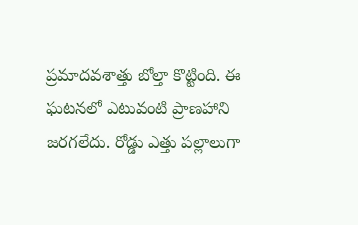ప్రమాదవశాత్తు బోల్తా కొట్టింది. ఈ ఘటనలో ఎటువంటి ప్రాణహాని జరగలేదు. రోడ్డు ఎత్తు పల్లాలుగా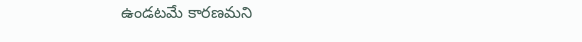ఉండటమే కారణమని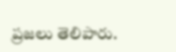ప్రజలు తెలిపారు.